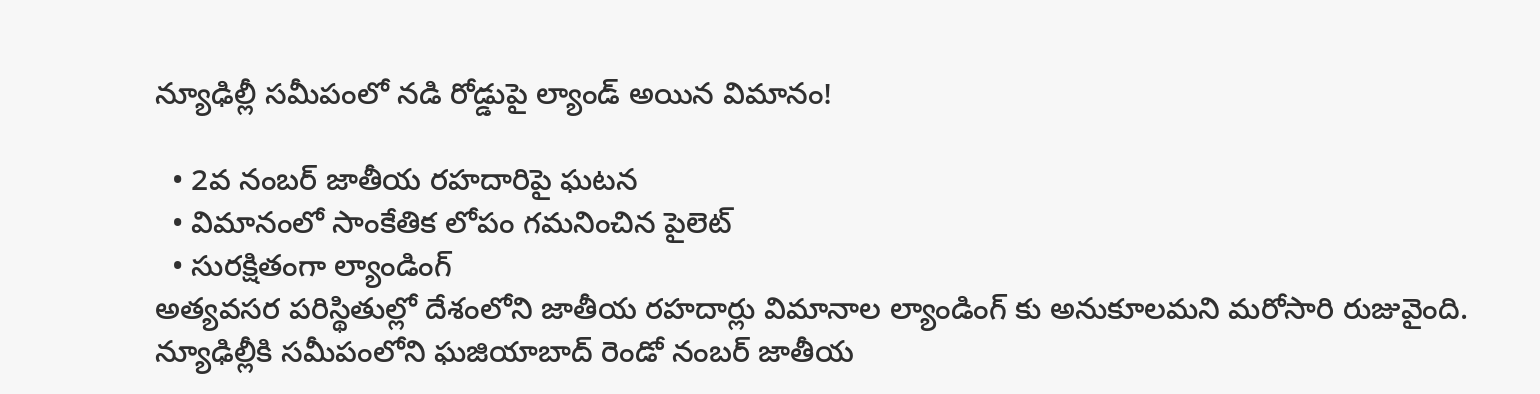న్యూఢిల్లీ సమీపంలో నడి రోడ్డుపై ల్యాండ్ అయిన విమానం!

  • 2వ నంబర్ జాతీయ రహదారిపై ఘటన
  • విమానంలో సాంకేతిక లోపం గమనించిన పైలెట్
  • సురక్షితంగా ల్యాండింగ్
అత్యవసర పరిస్థితుల్లో దేశంలోని జాతీయ రహదార్లు విమానాల ల్యాండింగ్ కు అనుకూలమని మరోసారి రుజువైంది. న్యూఢిల్లీకి సమీపంలోని ఘజియాబాద్ రెండో నంబర్ జాతీయ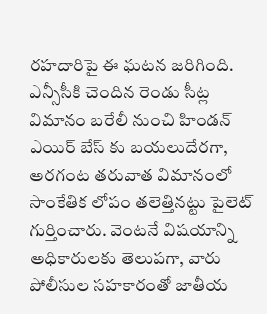రహదారిపై ఈ ఘటన జరిగింది. ఎన్సీసీకి చెందిన రెండు సీట్ల విమానం బరేలీ నుంచి హిండన్ ఎయిర్ బేస్ కు బయలుదేరగా, అరగంట తరువాత విమానంలో సాంకేతిక లోపం తలెత్తినట్టు పైలెట్ గుర్తించారు. వెంటనే విషయాన్ని అధికారులకు తెలుపగా, వారు పోలీసుల సహకారంతో జాతీయ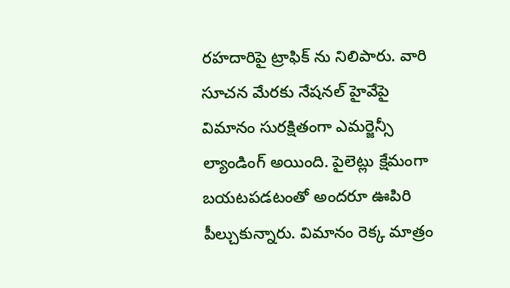రహదారిపై ట్రాఫిక్ ను నిలిపారు. వారి సూచన మేరకు నేషనల్ హైవేపై విమానం సురక్షితంగా ఎమర్జెన్సీ ల్యాండింగ్ అయింది. పైలెట్లు క్షేమంగా బయటపడటంతో అందరూ ఊపిరి పీల్చుకున్నారు. విమానం రెక్క మాత్రం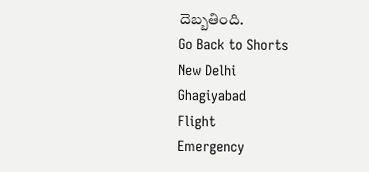దెబ్బతింది.
Go Back to Shorts
New Delhi
Ghagiyabad
Flight
Emergency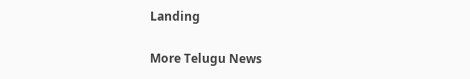Landing

More Telugu News